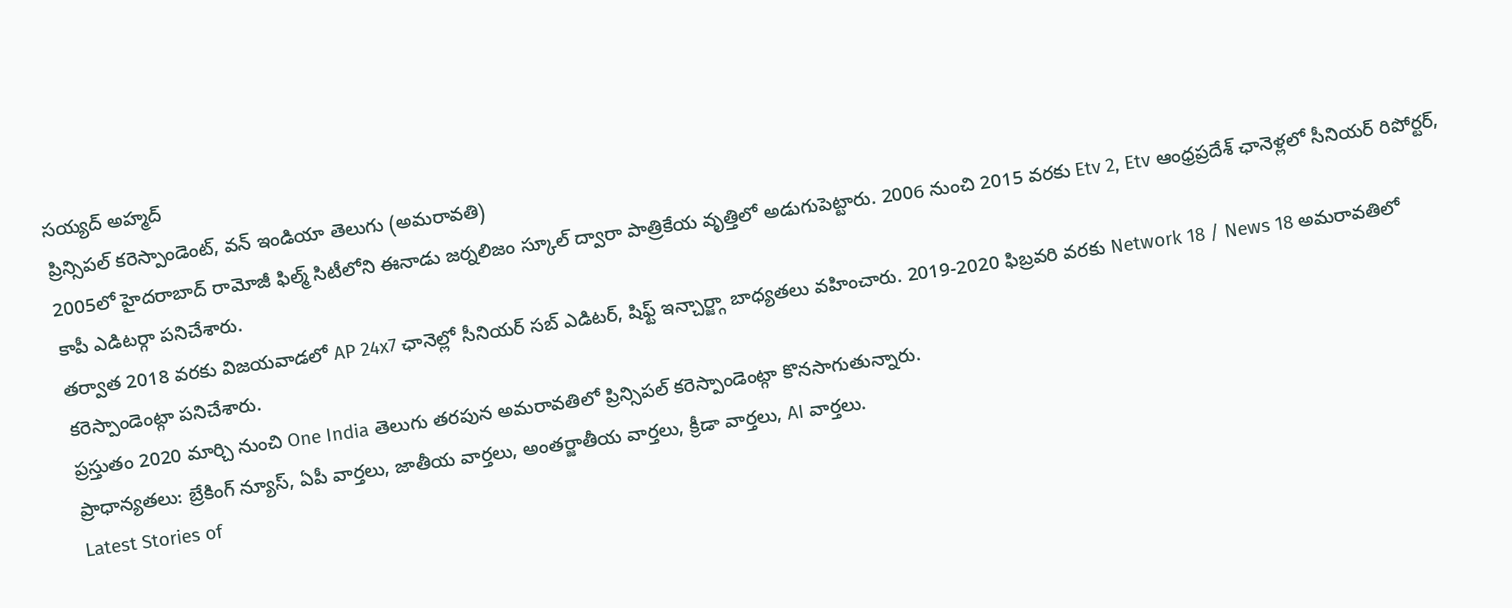సయ్యద్ అహ్మద్
ప్రిన్సిపల్ కరెస్పాండెంట్, వన్ ఇండియా తెలుగు (అమరావతి)
2005లో హైదరాబాద్ రామోజీ ఫిల్మ్ సిటీలోని ఈనాడు జర్నలిజం స్కూల్ ద్వారా పాత్రికేయ వృత్తిలో అడుగుపెట్టారు. 2006 నుంచి 2015 వరకు Etv 2, Etv ఆంధ్రప్రదేశ్ ఛానెళ్లలో సీనియర్ రిపోర్టర్, కాపీ ఎడిటర్గా పనిచేశారు.
తర్వాత 2018 వరకు విజయవాడలో AP 24x7 ఛానెల్లో సీనియర్ సబ్ ఎడిటర్, షిఫ్ట్ ఇన్చార్జ్గా బాధ్యతలు వహించారు. 2019-2020 ఫిబ్రవరి వరకు Network 18 / News 18 అమరావతిలో కరెస్పాండెంట్గా పనిచేశారు.
ప్రస్తుతం 2020 మార్చి నుంచి One India తెలుగు తరపున అమరావతిలో ప్రిన్సిపల్ కరెస్పాండెంట్గా కొనసాగుతున్నారు.
ప్రాధాన్యతలు: బ్రేకింగ్ న్యూస్, ఏపీ వార్తలు, జాతీయ వార్తలు, అంతర్జాతీయ వార్తలు, క్రీడా వార్తలు, AI వార్తలు.
Latest Stories of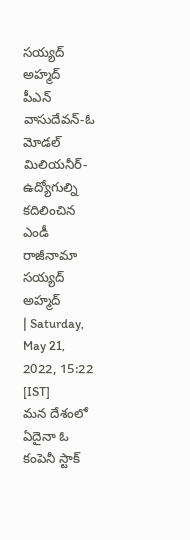సయ్యద్ అహ్మద్
పీఎన్ వాసుదేవన్-ఓ మోడల్ మిలియనీర్-ఉద్యోగుల్ని కదిలించిన ఎండీ రాజీనామా
సయ్యద్ అహ్మద్
| Saturday, May 21, 2022, 15:22 [IST]
మన దేశంలో ఏదైనా ఓ కంపెనీ స్టాక్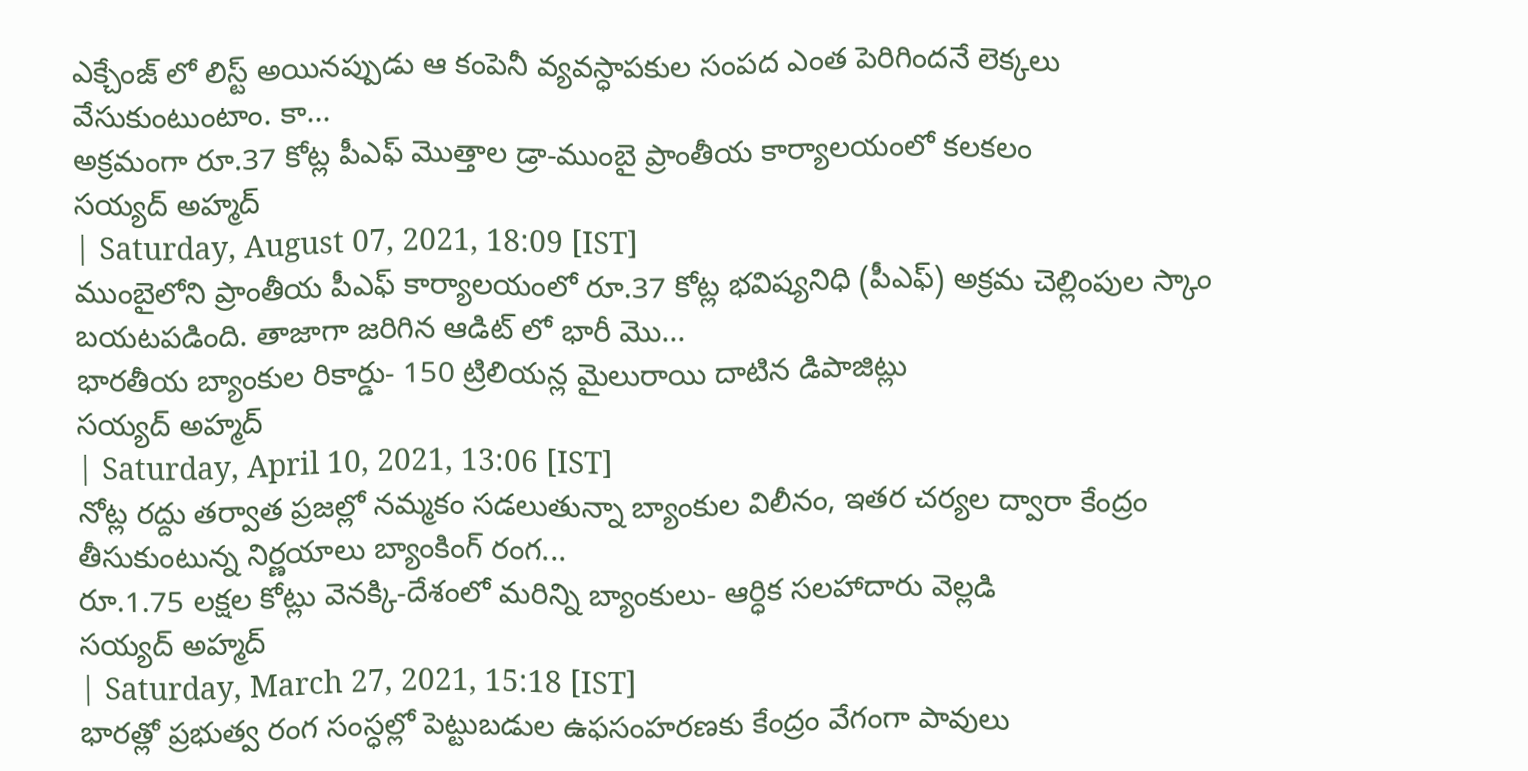ఎక్చేంజ్ లో లిస్ట్ అయినప్పుడు ఆ కంపెనీ వ్యవస్ధాపకుల సంపద ఎంత పెరిగిందనే లెక్కలు వేసుకుంటుంటాం. కా...
అక్రమంగా రూ.37 కోట్ల పీఎఫ్ మొత్తాల డ్రా-ముంబై ప్రాంతీయ కార్యాలయంలో కలకలం
సయ్యద్ అహ్మద్
| Saturday, August 07, 2021, 18:09 [IST]
ముంబైలోని ప్రాంతీయ పీఎఫ్ కార్యాలయంలో రూ.37 కోట్ల భవిష్యనిధి (పీఎఫ్) అక్రమ చెల్లింపుల స్కాం బయటపడింది. తాజాగా జరిగిన ఆడిట్ లో భారీ మొ...
భారతీయ బ్యాంకుల రికార్డు- 150 ట్రిలియన్ల మైలురాయి దాటిన డిపాజిట్లు
సయ్యద్ అహ్మద్
| Saturday, April 10, 2021, 13:06 [IST]
నోట్ల రద్దు తర్వాత ప్రజల్లో నమ్మకం సడలుతున్నా బ్యాంకుల విలీనం, ఇతర చర్యల ద్వారా కేంద్రం తీసుకుంటున్న నిర్ణయాలు బ్యాంకింగ్ రంగ...
రూ.1.75 లక్షల కోట్లు వెనక్కి-దేశంలో మరిన్ని బ్యాంకులు- ఆర్ధిక సలహాదారు వెల్లడి
సయ్యద్ అహ్మద్
| Saturday, March 27, 2021, 15:18 [IST]
భారత్లో ప్రభుత్వ రంగ సంస్ధల్లో పెట్టుబడుల ఉఫసంహరణకు కేంద్రం వేగంగా పావులు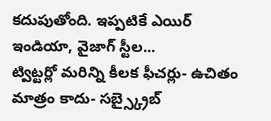కదుపుతోంది. ఇప్పటికే ఎయిర్ ఇండియా, వైజాగ్ స్టీల...
ట్విట్టర్లో మరిన్ని కీలక ఫీచర్లు- ఉచితం మాత్రం కాదు- సబ్స్క్రైబ్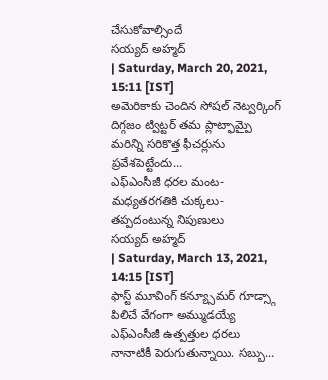చేసుకోవాల్సిందే
సయ్యద్ అహ్మద్
| Saturday, March 20, 2021, 15:11 [IST]
అమెరికాకు చెందిన సోషల్ నెట్వర్కింగ్ దిగ్గజం ట్విట్టర్ తమ ప్లాట్ఫామ్పై మరిన్ని సరికొత్త ఫీచర్లును ప్రవేశపెట్టేందు...
ఎఫ్ఎంసీజీ ధరల మంట- మధ్యతరగతికి చుక్కలు-తప్పదంటున్న నిపుణులు
సయ్యద్ అహ్మద్
| Saturday, March 13, 2021, 14:15 [IST]
ఫాస్ట్ మూవింగ్ కన్య్సూమర్ గూడ్స్గా పిలిచే వేగంగా అమ్ముడయ్యే ఎఫ్ఎంసీజీ ఉత్పత్తుల ధరలు నానాటికీ పెరుగుతున్నాయి. సబ్బు...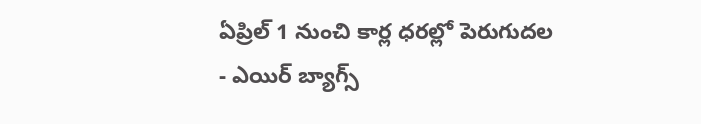ఏప్రిల్ 1 నుంచి కార్ల ధరల్లో పెరుగుదల - ఎయిర్ బ్యాగ్స్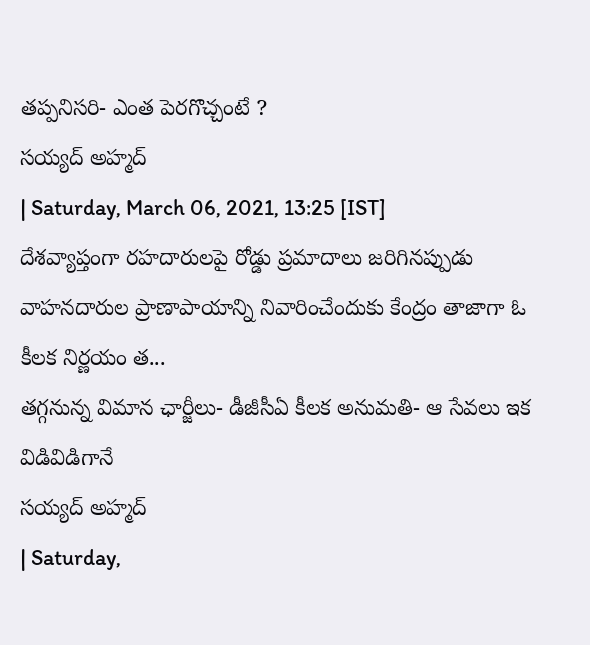తప్పనిసరి- ఎంత పెరగొచ్చంటే ?
సయ్యద్ అహ్మద్
| Saturday, March 06, 2021, 13:25 [IST]
దేశవ్యాప్తంగా రహదారులపై రోడ్డు ప్రమాదాలు జరిగినప్పుడు వాహనదారుల ప్రాణాపాయాన్ని నివారించేందుకు కేంద్రం తాజాగా ఓ కీలక నిర్ణయం త...
తగ్గనున్న విమాన ఛార్జీలు- డీజీసీఏ కీలక అనుమతి- ఆ సేవలు ఇక విడివిడిగానే
సయ్యద్ అహ్మద్
| Saturday,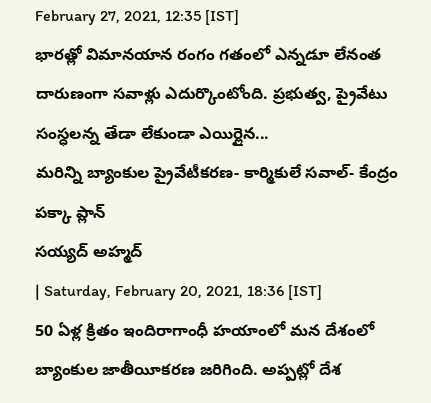February 27, 2021, 12:35 [IST]
భారత్లో విమానయాన రంగం గతంలో ఎన్నడూ లేనంత దారుణంగా సవాళ్లు ఎదుర్కొంటోంది. ప్రభుత్వ, ప్రైవేటు సంస్ధలన్న తేడా లేకుండా ఎయిర్లైన...
మరిన్ని బ్యాంకుల ప్రైవేటీకరణ- కార్మికులే సవాల్- కేంద్రం పక్కా ప్లాన్
సయ్యద్ అహ్మద్
| Saturday, February 20, 2021, 18:36 [IST]
50 ఏళ్ల క్రితం ఇందిరాగాంధీ హయాంలో మన దేశంలో బ్యాంకుల జాతీయీకరణ జరిగింది. అప్పట్లో దేశ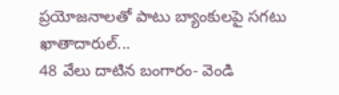ప్రయోజనాలతో పాటు బ్యాంకులపై సగటు ఖాతాదారుల్...
48 వేలు దాటిన బంగారం- వెండి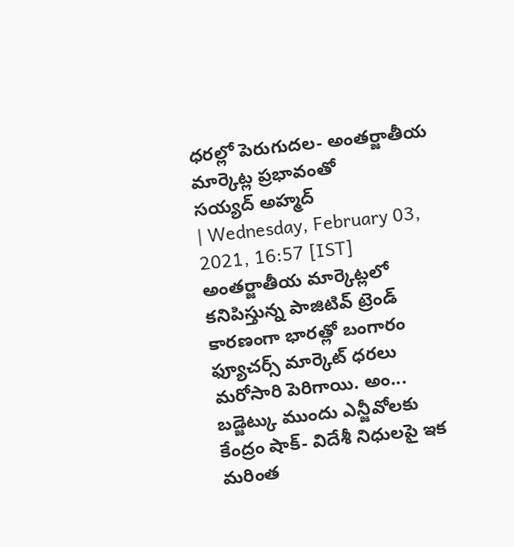ధరల్లో పెరుగుదల- అంతర్జాతీయ మార్కెట్ల ప్రభావంతో
సయ్యద్ అహ్మద్
| Wednesday, February 03, 2021, 16:57 [IST]
అంతర్జాతీయ మార్కెట్లలో కనిపిస్తున్న పాజిటివ్ ట్రెండ్ కారణంగా భారత్లో బంగారం ఫ్యూచర్స్ మార్కెట్ ధరలు మరోసారి పెరిగాయి. అం...
బడ్జెట్కు ముందు ఎన్జీవోలకు కేంద్రం షాక్- విదేశీ నిధులపై ఇక మరింత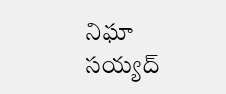నిఘా
సయ్యద్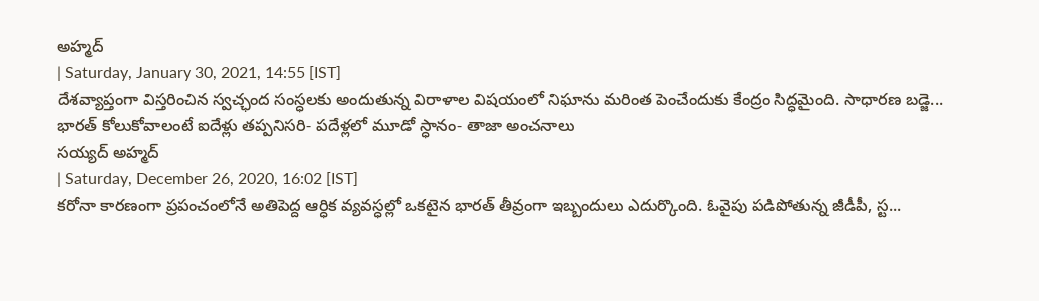అహ్మద్
| Saturday, January 30, 2021, 14:55 [IST]
దేశవ్యాప్తంగా విస్తరించిన స్వచ్ఛంద సంస్ధలకు అందుతున్న విరాళాల విషయంలో నిఘాను మరింత పెంచేందుకు కేంద్రం సిద్ధమైంది. సాధారణ బడ్జె...
భారత్ కోలుకోవాలంటే ఐదేళ్లు తప్పనిసరి- పదేళ్లలో మూడో స్ధానం- తాజా అంచనాలు
సయ్యద్ అహ్మద్
| Saturday, December 26, 2020, 16:02 [IST]
కరోనా కారణంగా ప్రపంచంలోనే అతిపెద్ద ఆర్ధిక వ్యవస్ధల్లో ఒకటైన భారత్ తీవ్రంగా ఇబ్బందులు ఎదుర్కొంది. ఓవైపు పడిపోతున్న జీడీపీ, స్ట...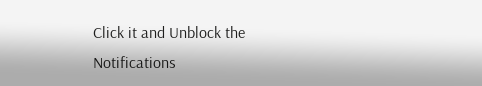Click it and Unblock the Notifications